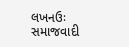લખનઉઃ સમાજવાદી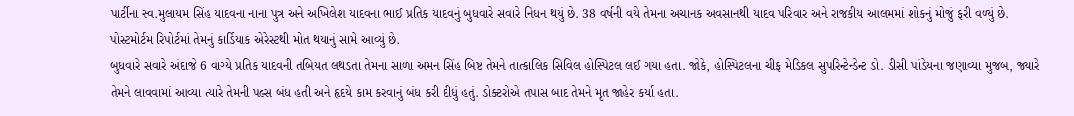પાર્ટીના સ્વ.મુલાયમ સિંહ યાદવના નાના પુત્ર અને અખિલેશ યાદવના ભાઈ પ્રતિક યાદવનું બુધવારે સવારે નિધન થયું છે. 38 વર્ષની વયે તેમના અચાનક અવસાનથી યાદવ પરિવાર અને રાજકીય આલમમાં શોકનું મોજું ફરી વળ્યું છે. પોસ્ટમોર્ટમ રિપોર્ટમાં તેમનું કાર્ડિયાક એરેસ્ટથી મોત થયાનું સામે આવ્યું છે.
બુધવારે સવારે અંદાજે 6 વાગ્યે પ્રતિક યાદવની તબિયત લથડતા તેમના સાળા અમન સિંહ બિષ્ટ તેમને તાત્કાલિક સિવિલ હોસ્પિટલ લઈ ગયા હતા. જોકે, હોસ્પિટલના ચીફ મેડિકલ સુપરિન્ટેન્ડેન્ટ ડો. ડીસી પાંડેયના જણાવ્યા મુજબ, જ્યારે તેમને લાવવામાં આવ્યા ત્યારે તેમની પલ્સ બંધ હતી અને હૃદયે કામ કરવાનું બંધ કરી દીધું હતું. ડોક્ટરોએ તપાસ બાદ તેમને મૃત જાહેર કર્યા હતા.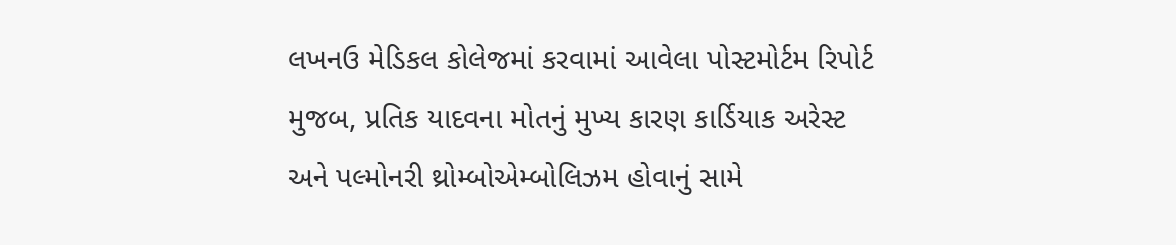લખનઉ મેડિકલ કોલેજમાં કરવામાં આવેલા પોસ્ટમોર્ટમ રિપોર્ટ મુજબ, પ્રતિક યાદવના મોતનું મુખ્ય કારણ કાર્ડિયાક અરેસ્ટ અને પલ્મોનરી થ્રોમ્બોએમ્બોલિઝમ હોવાનું સામે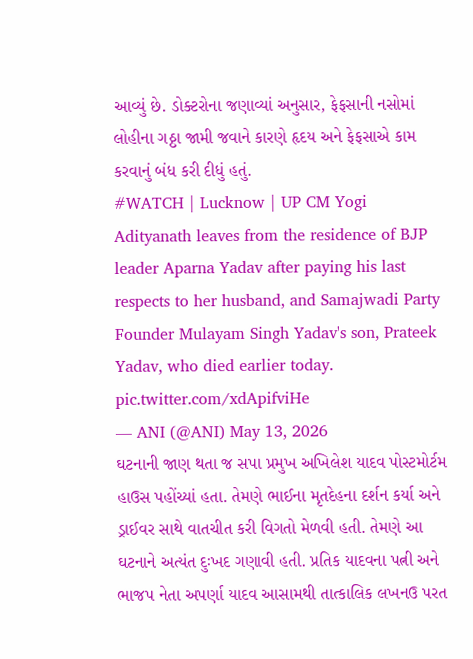આવ્યું છે. ડોક્ટરોના જણાવ્યાં અનુસાર, ફેફસાની નસોમાં લોહીના ગઠ્ઠા જામી જવાને કારણે હૃદય અને ફેફસાએ કામ કરવાનું બંધ કરી દીધું હતું.
#WATCH | Lucknow | UP CM Yogi Adityanath leaves from the residence of BJP leader Aparna Yadav after paying his last respects to her husband, and Samajwadi Party Founder Mulayam Singh Yadav's son, Prateek Yadav, who died earlier today. pic.twitter.com/xdApifviHe
— ANI (@ANI) May 13, 2026
ઘટનાની જાણ થતા જ સપા પ્રમુખ અખિલેશ યાદવ પોસ્ટમોર્ટમ હાઉસ પહોંચ્યાં હતા. તેમણે ભાઈના મૃતદેહના દર્શન કર્યા અને ડ્રાઈવર સાથે વાતચીત કરી વિગતો મેળવી હતી. તેમણે આ ઘટનાને અત્યંત દુઃખદ ગણાવી હતી. પ્રતિક યાદવના પત્ની અને ભાજપ નેતા અપર્ણા યાદવ આસામથી તાત્કાલિક લખનઉ પરત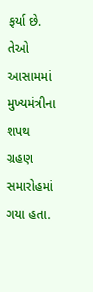ફર્યા છે. તેઓ આસામમાં મુખ્યમંત્રીના શપથ ગ્રહણ સમારોહમાં ગયા હતા.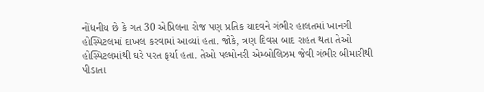નોંધનીય છે કે ગત 30 એપ્રિલના રોજ પણ પ્રતિક યાદવને ગંભીર હાલતમાં ખાનગી હોસ્પિટલમાં દાખલ કરવામાં આવ્યાં હતા. જોકે, ત્રણ દિવસ બાદ રાહત થતા તેઓ હોસ્પિટલમાંથી ઘરે પરત ફર્યા હતા. તેઓ પલ્મોનરી એમ્બોલિઝમ જેવી ગંભીર બીમારીથી પીડાતા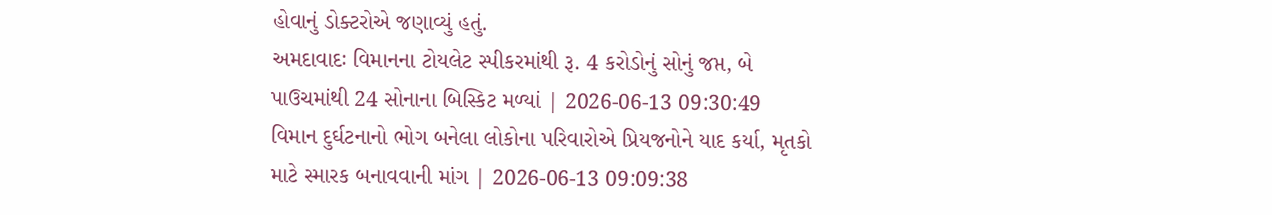હોવાનું ડોક્ટરોએ જણાવ્યું હતું.
અમદાવાદઃ વિમાનના ટોયલેટ સ્પીકરમાંથી રૂ. 4 કરોડોનું સોનું જપ્ત, બે પાઉચમાંથી 24 સોનાના બિસ્કિટ મળ્યાં | 2026-06-13 09:30:49
વિમાન દુર્ઘટનાનો ભોગ બનેલા લોકોના પરિવારોએ પ્રિયજનોને યાદ કર્યા, મૃતકો માટે સ્મારક બનાવવાની માંગ | 2026-06-13 09:09:38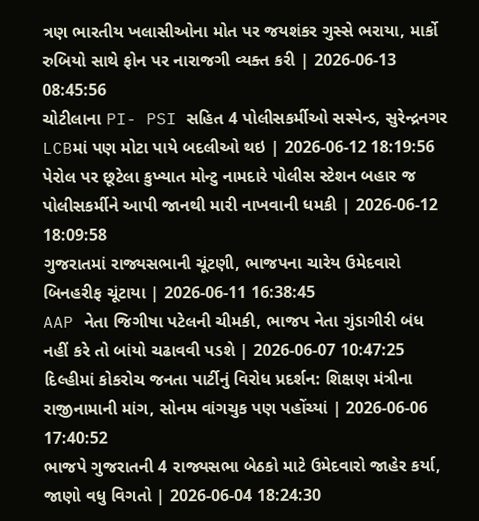ત્રણ ભારતીય ખલાસીઓના મોત પર જયશંકર ગુસ્સે ભરાયા, માર્કો રુબિયો સાથે ફોન પર નારાજગી વ્યક્ત કરી | 2026-06-13 08:45:56
ચોટીલાના PI- PSI સહિત 4 પોલીસકર્મીઓ સસ્પેન્ડ, સુરેન્દ્રનગર LCBમાં પણ મોટા પાયે બદલીઓ થઇ | 2026-06-12 18:19:56
પેરોલ પર છૂટેલા કુખ્યાત મોન્ટુ નામદારે પોલીસ સ્ટેશન બહાર જ પોલીસકર્મીને આપી જાનથી મારી નાખવાની ધમકી | 2026-06-12 18:09:58
ગુજરાતમાં રાજ્યસભાની ચૂંટણી, ભાજપના ચારેય ઉમેદવારો બિનહરીફ ચૂંટાયા | 2026-06-11 16:38:45
AAP નેતા જિગીષા પટેલની ચીમકી, ભાજપ નેતા ગુંડાગીરી બંધ નહીં કરે તો બાંયો ચઢાવવી પડશે | 2026-06-07 10:47:25
દિલ્હીમાં કોકરોચ જનતા પાર્ટીનું વિરોધ પ્રદર્શન: શિક્ષણ મંત્રીના રાજીનામાની માંગ, સોનમ વાંગચુક પણ પહોંચ્યાં | 2026-06-06 17:40:52
ભાજપે ગુજરાતની 4 રાજ્યસભા બેઠકો માટે ઉમેદવારો જાહેર કર્યા, જાણો વધુ વિગતો | 2026-06-04 18:24:30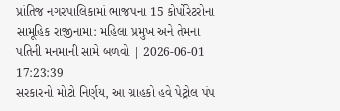પ્રાંતિજ નગરપાલિકામાં ભાજપના 15 કોર્પોરેટરોના સામૂહિક રાજીનામા: મહિલા પ્રમુખ અને તેમના પતિની મનમાની સામે બળવો | 2026-06-01 17:23:39
સરકારનો મોટો નિર્ણય, આ ગ્રાહકો હવે પેટ્રોલ પંપ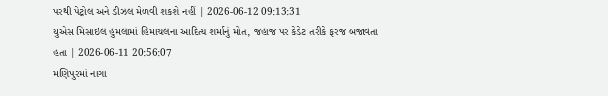પરથી પેટ્રોલ અને ડીઝલ મેળવી શકશે નહીં | 2026-06-12 09:13:31
યુએસ મિસાઇલ હુમલામાં હિમાચલના આદિત્ય શર્માનું મોત, જહાજ પર કેડેટ તરીકે ફરજ બજાવતા હતા | 2026-06-11 20:56:07
મણિપુરમાં નાગા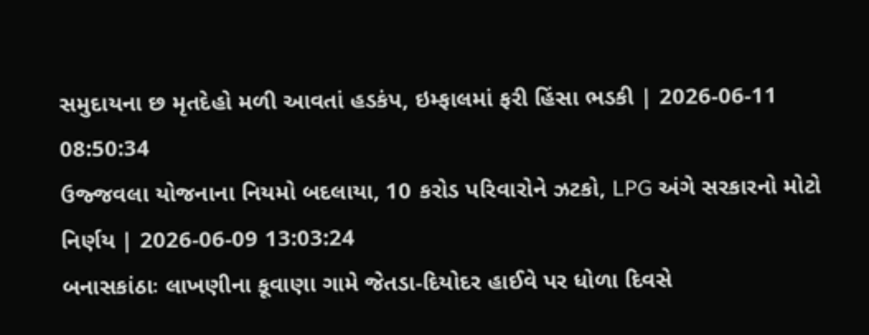સમુદાયના છ મૃતદેહો મળી આવતાં હડકંપ, ઇમ્ફાલમાં ફરી હિંસા ભડકી | 2026-06-11 08:50:34
ઉજ્જવલા યોજનાના નિયમો બદલાયા, 10 કરોડ પરિવારોને ઝટકો, LPG અંગે સરકારનો મોટો નિર્ણય | 2026-06-09 13:03:24
બનાસકાંઠાઃ લાખણીના કૂવાણા ગામે જેતડા-દિયોદર હાઈવે પર ધોળા દિવસે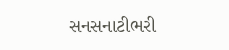સનસનાટીભરી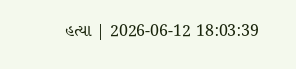હત્યા | 2026-06-12 18:03:39